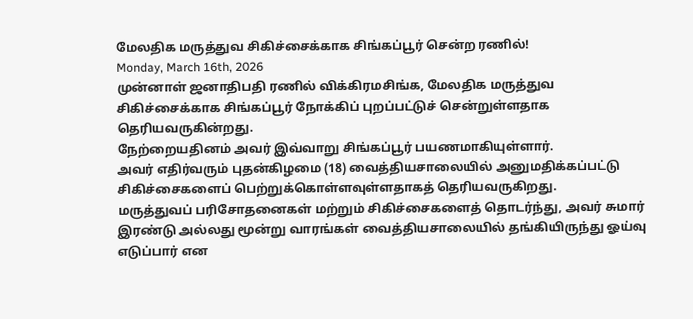மேலதிக மருத்துவ சிகிச்சைக்காக சிங்கப்பூர் சென்ற ரணில்!
Monday, March 16th, 2026
முன்னாள் ஜனாதிபதி ரணில் விக்கிரமசிங்க, மேலதிக மருத்துவ சிகிச்சைக்காக சிங்கப்பூர் நோக்கிப் புறப்பட்டுச் சென்றுள்ளதாக தெரியவருகின்றது.
நேற்றையதினம் அவர் இவ்வாறு சிங்கப்பூர் பயணமாகியுள்ளார்.
அவர் எதிர்வரும் புதன்கிழமை (18) வைத்தியசாலையில் அனுமதிக்கப்பட்டு சிகிச்சைகளைப் பெற்றுக்கொள்ளவுள்ளதாகத் தெரியவருகிறது.
மருத்துவப் பரிசோதனைகள் மற்றும் சிகிச்சைகளைத் தொடர்ந்து, அவர் சுமார் இரண்டு அல்லது மூன்று வாரங்கள் வைத்தியசாலையில் தங்கியிருந்து ஓய்வு எடுப்பார் என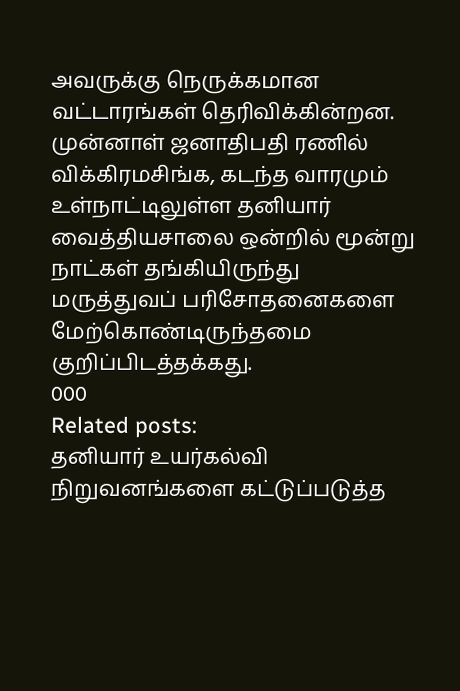அவருக்கு நெருக்கமான வட்டாரங்கள் தெரிவிக்கின்றன.
முன்னாள் ஜனாதிபதி ரணில் விக்கிரமசிங்க, கடந்த வாரமும் உள்நாட்டிலுள்ள தனியார் வைத்தியசாலை ஒன்றில் மூன்று நாட்கள் தங்கியிருந்து மருத்துவப் பரிசோதனைகளை மேற்கொண்டிருந்தமை குறிப்பிடத்தக்கது.
000
Related posts:
தனியார் உயர்கல்வி நிறுவனங்களை கட்டுப்படுத்த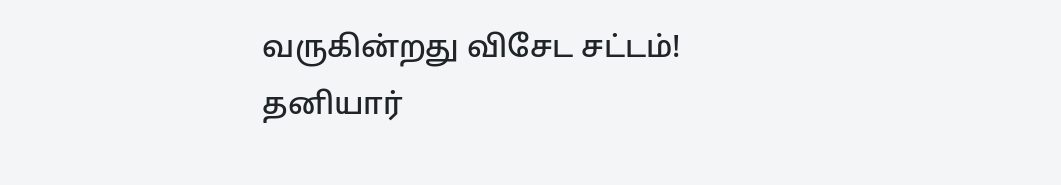வருகின்றது விசேட சட்டம்!
தனியார்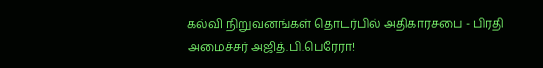கல்வி நிறுவனங்கள் தொடர்பில் அதிகாரசபை - பிரதி அமைச்சர் அஜித்.பி.பெரேரா!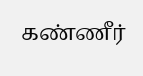கண்ணீர்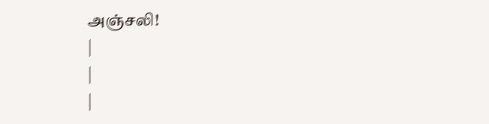அஞ்சலி!
|
|
|